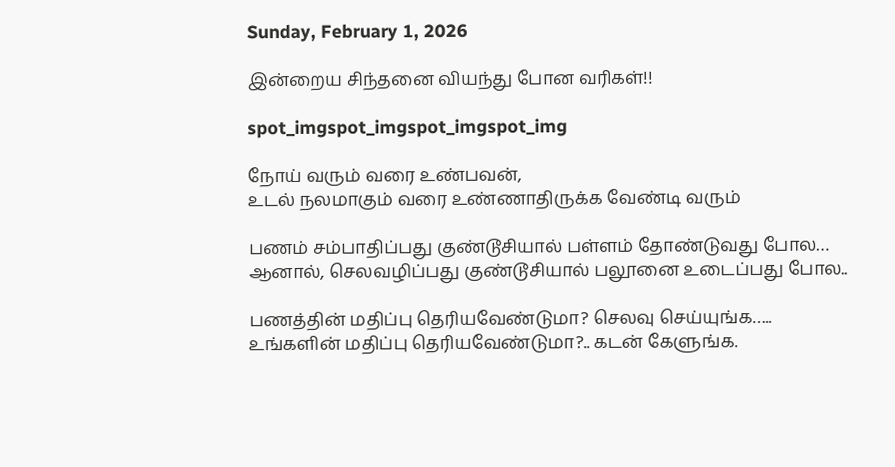Sunday, February 1, 2026

இன்றைய சிந்தனை வியந்து போன வரிகள்!!

spot_imgspot_imgspot_imgspot_img

நோய் வரும் வரை உண்பவன்,
உடல் நலமாகும் வரை உண்ணாதிருக்க வேண்டி வரும்

பணம் சம்பாதிப்பது குண்டூசியால் பள்ளம் தோண்டுவது போல…
ஆனால், செலவழிப்பது குண்டூசியால் பலூனை உடைப்பது போல..

பணத்தின் மதிப்பு தெரியவேண்டுமா? செலவு செய்யுங்க…..
உங்களின் மதிப்பு தெரியவேண்டுமா?.. கடன் கேளுங்க.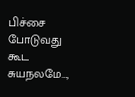பிச்சை போடுவது கூட சுயநலமே…,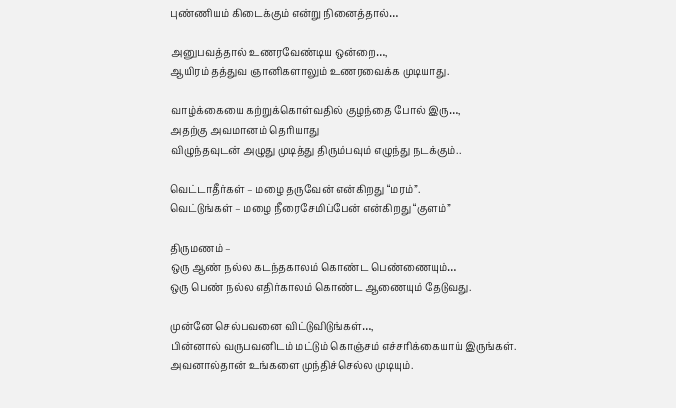புண்ணியம் கிடைக்கும் என்று நினைத்தால்…

அனுபவத்தால் உணரவேண்டிய ஒன்றை…,
ஆயிரம் தத்துவ ஞானிகளாலும் உணரவைக்க முடியாது.

வாழ்க்கையை கற்றுக்கொள்வதில் குழந்தை போல் இரு…,
அதற்கு அவமானம் தெரியாது
விழுந்தவுடன் அழுது முடித்து திரும்பவும் எழுந்து நடக்கும்..

வெட்டாதீர்கள் – மழை தருவேன் என்கிறது “மரம்”.
வெட்டுங்கள் – மழை நீரைசேமிப்பேன் என்கிறது “குளம்”

திருமணம் –
ஒரு ஆண் நல்ல கடந்தகாலம் கொண்ட பெண்ணையும்…
ஒரு பெண் நல்ல எதிர்காலம் கொண்ட ஆணையும் தேடுவது.

முன்னே செல்பவனை விட்டுவிடுங்கள்…,
பின்னால் வருபவனிடம் மட்டும் கொஞ்சம் எச்சரிக்கையாய் இருங்கள்.
அவனால்தான் உங்களை முந்திச்செல்ல முடியும்.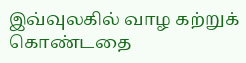இவ்வுலகில் வாழ கற்றுக் கொண்டதை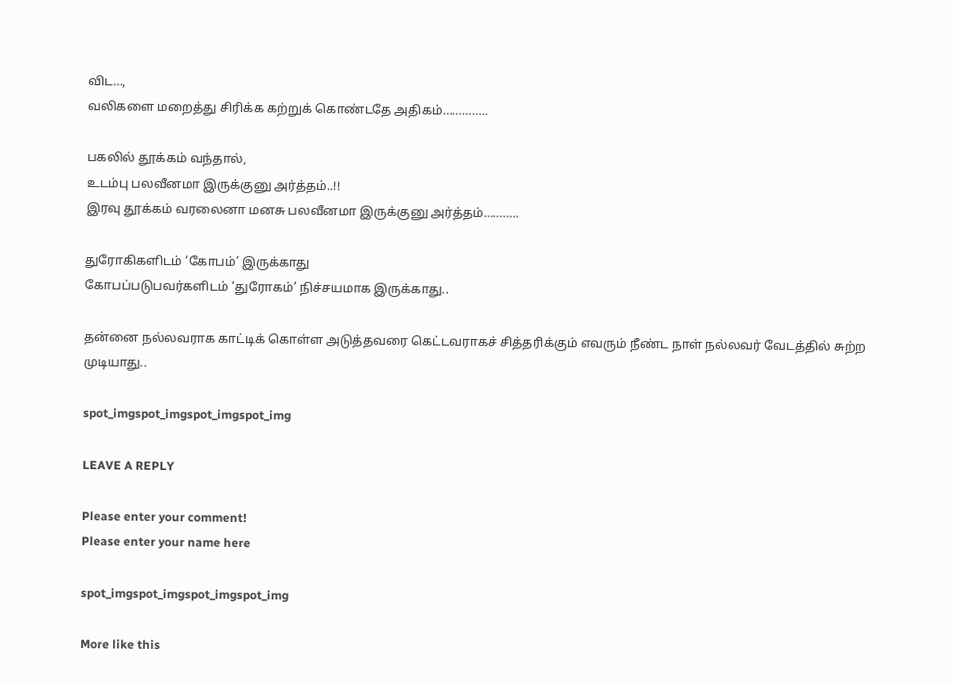விட…,
வலிகளை மறைத்து சிரிக்க கற்றுக் கொண்டதே அதிகம்…………..

பகலில் தூக்கம் வந்தால்,
உடம்பு பலவீனமா இருக்குனு அர்த்தம்..!!
இரவு தூக்கம் வரலைனா மனசு பலவீனமா இருக்குனு அர்த்தம்………..

துரோகிகளிடம் ‘கோபம்’ இருக்காது
கோபப்படுபவர்களிடம் ‘துரோகம்’ நிச்சயமாக இருக்காது..

தன்னை நல்லவராக காட்டிக் கொள்ள அடுத்தவரை கெட்டவராகச் சித்தரிக்கும் எவரும் நீண்ட நாள் நல்லவர் வேடத்தில் சுற்ற முடியாது..

spot_imgspot_imgspot_imgspot_img

LEAVE A REPLY

Please enter your comment!
Please enter your name here

spot_imgspot_imgspot_imgspot_img

More like this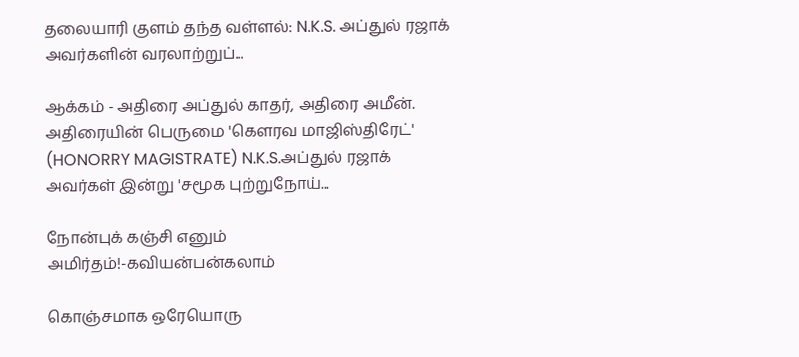தலையாரி குளம் தந்த வள்ளல்: N.K.S. அப்துல் ரஜாக் அவர்களின் வரலாற்றுப்...

ஆக்கம் - அதிரை அப்துல் காதர், அதிரை அமீன். அதிரையின் பெருமை 'கௌரவ மாஜிஸ்திரேட்' (HONORRY MAGISTRATE) N.K.S.அப்துல் ரஜாக் அவர்கள் இன்று 'சமூக புற்றுநோய்...

நோன்புக் கஞ்சி எனும் அமிர்தம்!-கவியன்பன்கலாம்

கொஞ்சமாக ஒரேயொரு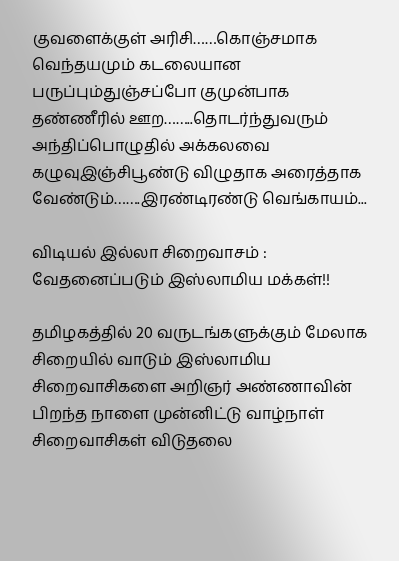குவளைக்குள் அரிசி……கொஞ்சமாக வெந்தயமும் கடலையான பருப்பும்துஞ்சப்போ குமுன்பாக தண்ணீரில் ஊற……..தொடர்ந்துவரும் அந்திப்பொழுதில் அக்கலவை கழுவுஇஞ்சிபூண்டு விழுதாக அரைத்தாக வேண்டும்…….இரண்டிரண்டு வெங்காயம்...

விடியல் இல்லா சிறைவாசம் : வேதனைப்படும் இஸ்லாமிய மக்கள்!!

தமிழகத்தில் 20 வருடங்களுக்கும் மேலாக சிறையில் வாடும் இஸ்லாமிய சிறைவாசிகளை அறிஞர் அண்ணாவின் பிறந்த நாளை முன்னிட்டு வாழ்நாள் சிறைவாசிகள் விடுதலை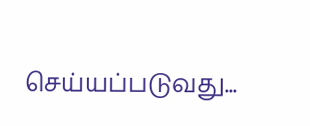செய்யப்படுவது...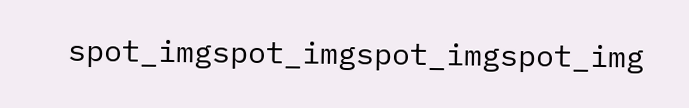spot_imgspot_imgspot_imgspot_img